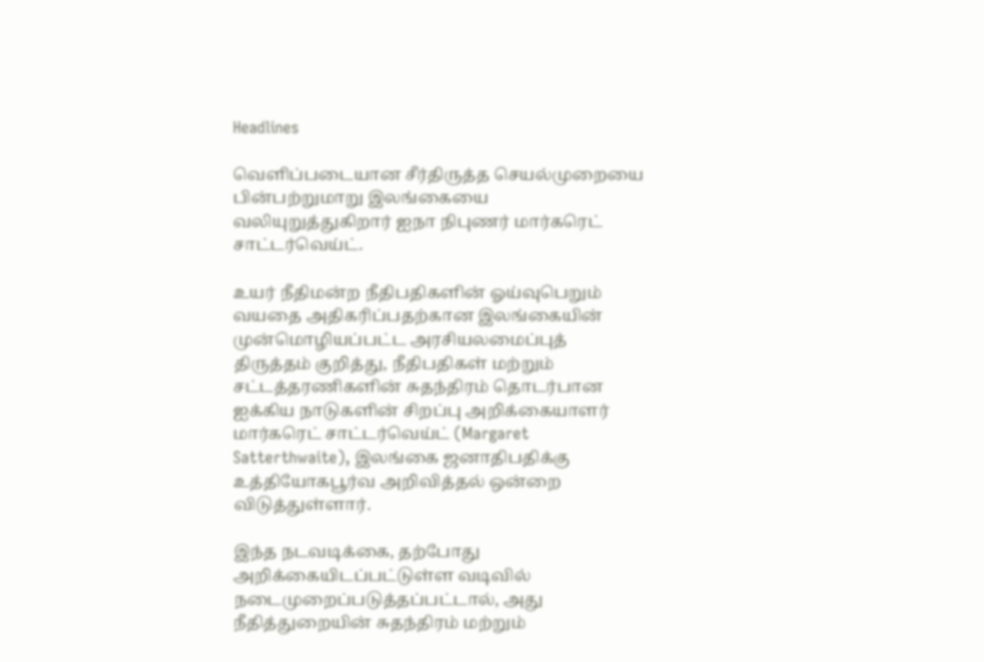Headlines

வெளிப்படையான சீர்திருத்த செயல்முறையை பின்பற்றுமாறு இலங்கையை வலியுறுத்துகிறார் ஐநா நிபுணர் மார்கரெட் சாட்டர்வெய்ட்.

உயர் நீதிமன்ற நீதிபதிகளின் ஓய்வுபெறும் வயதை அதிகரிப்பதற்கான இலங்கையின் முன்மொழியப்பட்ட அரசியலமைப்புத் திருத்தம் குறித்து, நீதிபதிகள் மற்றும் சட்டத்தரணிகளின் சுதந்திரம் தொடர்பான ஐக்கிய நாடுகளின் சிறப்பு அறிக்கையாளர் மார்கரெட் சாட்டர்வெய்ட் (Margaret Satterthwaite), இலங்கை ஜனாதிபதிக்கு உத்தியோகபூர்வ அறிவித்தல் ஒன்றை விடுத்துள்ளார்.

இந்த நடவடிக்கை, தற்போது அறிக்கையிடப்பட்டுள்ள வடிவில் நடைமுறைப்படுத்தப்பட்டால், அது நீதித்துறையின் சுதந்திரம் மற்றும்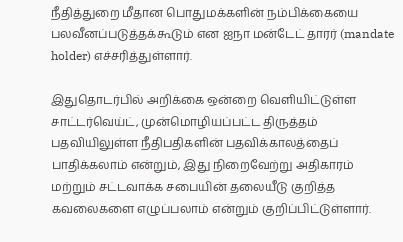நீதித்துறை மீதான பொதுமக்களின் நம்பிக்கையை பலவீனப்படுத்தக்கூடும் என ஐநா மன்டேட் தாரர் (mandate holder) எச்சரித்துள்ளார்.

இதுதொடர்பில் அறிக்கை ஒன்றை வெளியிட்டுள்ள சாட்டர்வெய்ட், முன்மொழியப்பட்ட திருத்தம் பதவியிலுள்ள நீதிபதிகளின் பதவிக்காலத்தைப் பாதிக்கலாம் என்றும், இது நிறைவேற்று அதிகாரம் மற்றும் சட்டவாக்க சபையின் தலையீடு குறித்த கவலைகளை எழுப்பலாம் என்றும் குறிப்பிட்டுள்ளார்.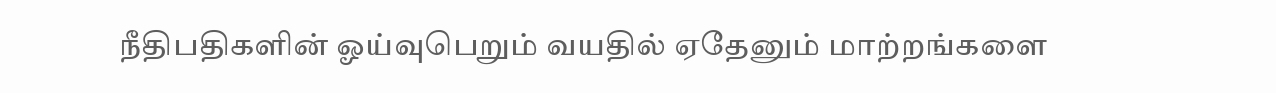நீதிபதிகளின் ஓய்வுபெறும் வயதில் ஏதேனும் மாற்றங்களை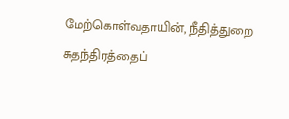மேற்கொள்வதாயின், நீதித்துறை சுதந்திரத்தைப்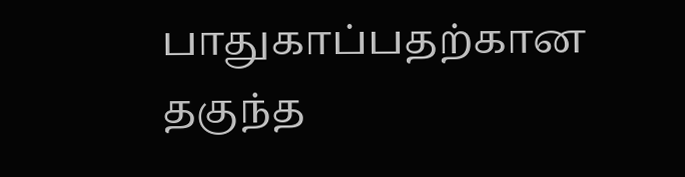பாதுகாப்பதற்கான தகுந்த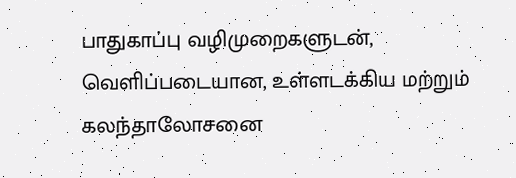பாதுகாப்பு வழிமுறைகளுடன், வெளிப்படையான, உள்ளடக்கிய மற்றும் கலந்தாலோசனை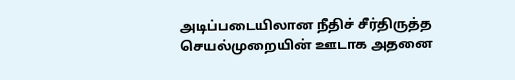அடிப்படையிலான நீதிச் சீர்திருத்த செயல்முறையின் ஊடாக அதனை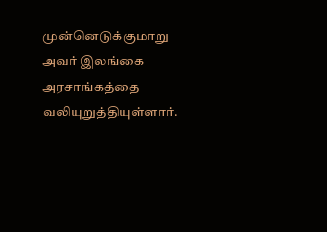முன்னெடுக்குமாறு அவர் இலங்கை அரசாங்கத்தை வலியுறுத்தியுள்ளார்.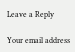Leave a Reply

Your email address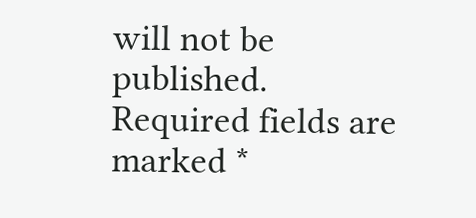will not be published. Required fields are marked *